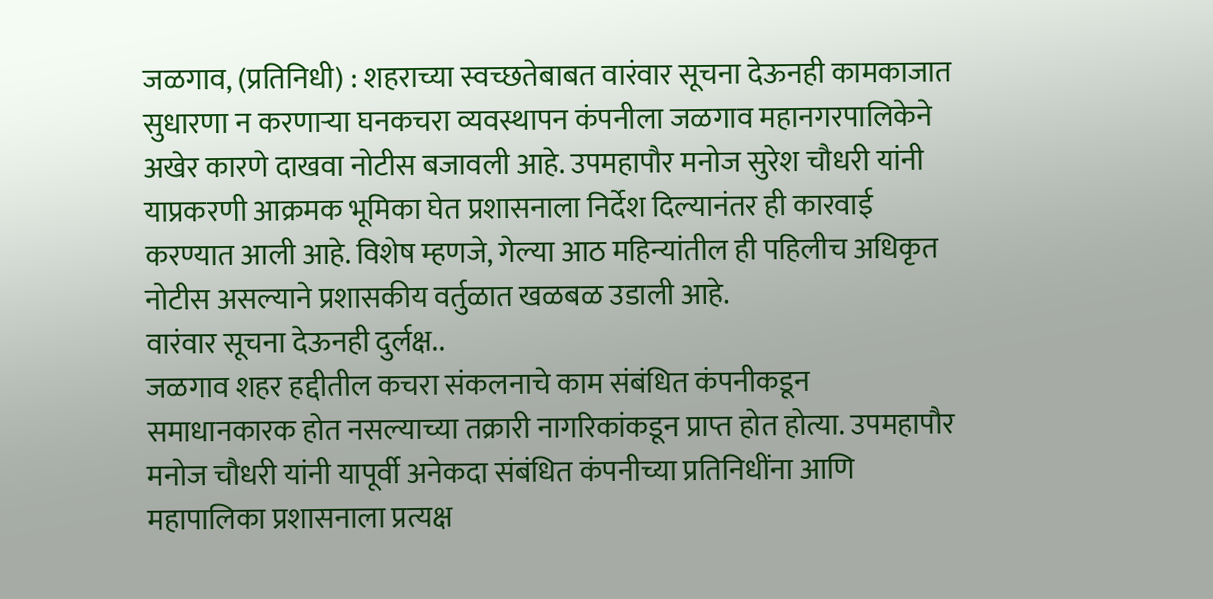जळगाव, (प्रतिनिधी) : शहराच्या स्वच्छतेबाबत वारंवार सूचना देऊनही कामकाजात सुधारणा न करणाऱ्या घनकचरा व्यवस्थापन कंपनीला जळगाव महानगरपालिकेने अखेर कारणे दाखवा नोटीस बजावली आहे. उपमहापौर मनोज सुरेश चौधरी यांनी याप्रकरणी आक्रमक भूमिका घेत प्रशासनाला निर्देश दिल्यानंतर ही कारवाई करण्यात आली आहे. विशेष म्हणजे, गेल्या आठ महिन्यांतील ही पहिलीच अधिकृत नोटीस असल्याने प्रशासकीय वर्तुळात खळबळ उडाली आहे.
वारंवार सूचना देऊनही दुर्लक्ष..
जळगाव शहर हद्दीतील कचरा संकलनाचे काम संबंधित कंपनीकडून समाधानकारक होत नसल्याच्या तक्रारी नागरिकांकडून प्राप्त होत होत्या. उपमहापौर मनोज चौधरी यांनी यापूर्वी अनेकदा संबंधित कंपनीच्या प्रतिनिधींना आणि महापालिका प्रशासनाला प्रत्यक्ष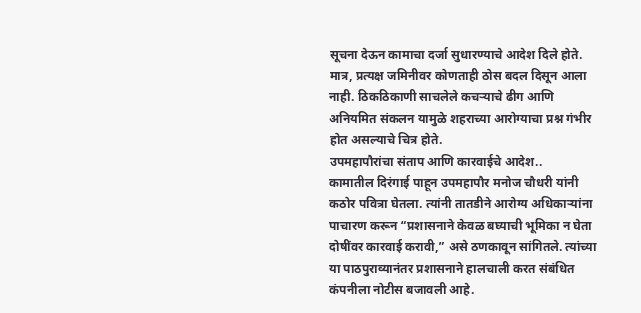सूचना देऊन कामाचा दर्जा सुधारण्याचे आदेश दिले होते. मात्र, प्रत्यक्ष जमिनीवर कोणताही ठोस बदल दिसून आला नाही. ठिकठिकाणी साचलेले कचऱ्याचे ढीग आणि अनियमित संकलन यामुळे शहराच्या आरोग्याचा प्रश्न गंभीर होत असल्याचे चित्र होते.
उपमहापौरांचा संताप आणि कारवाईचे आदेश..
कामातील दिरंगाई पाहून उपमहापौर मनोज चौधरी यांनी कठोर पवित्रा घेतला. त्यांनी तातडीने आरोग्य अधिकाऱ्यांना पाचारण करून “प्रशासनाने केवळ बघ्याची भूमिका न घेता दोषींवर कारवाई करावी,” असे ठणकावून सांगितले. त्यांच्या या पाठपुराव्यानंतर प्रशासनाने हालचाली करत संबंधित कंपनीला नोटीस बजावली आहे.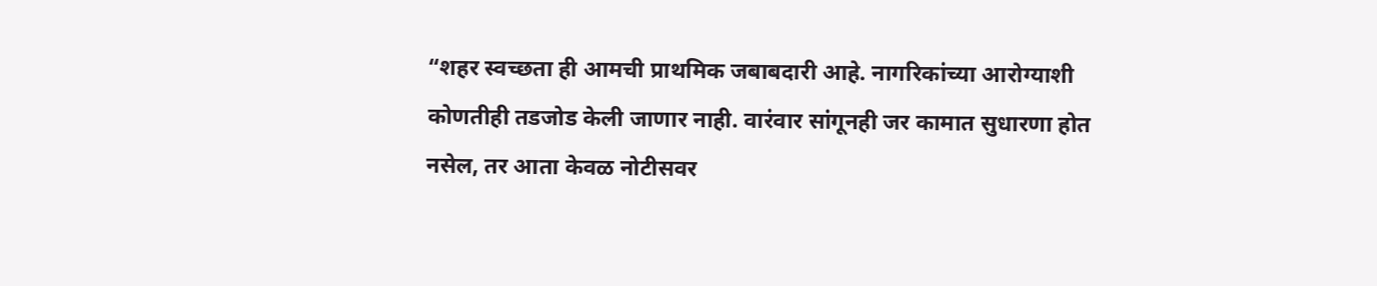“शहर स्वच्छता ही आमची प्राथमिक जबाबदारी आहे. नागरिकांच्या आरोग्याशी कोणतीही तडजोड केली जाणार नाही. वारंवार सांगूनही जर कामात सुधारणा होत नसेल, तर आता केवळ नोटीसवर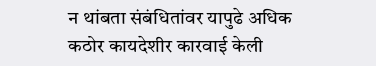न थांबता संबंधितांवर यापुढे अधिक कठोर कायदेशीर कारवाई केली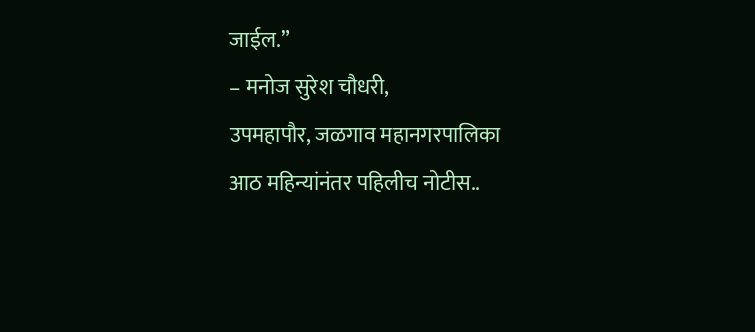जाईल.”
– मनोज सुरेश चौधरी,
उपमहापौर, जळगाव महानगरपालिका
आठ महिन्यांनंतर पहिलीच नोटीस..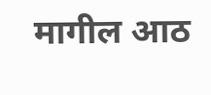मागील आठ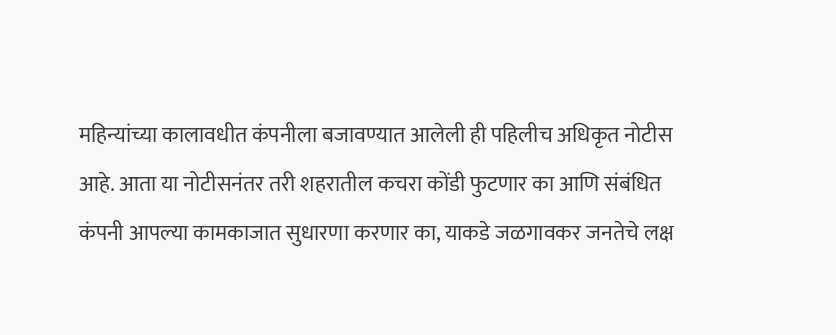महिन्यांच्या कालावधीत कंपनीला बजावण्यात आलेली ही पहिलीच अधिकृत नोटीस आहे. आता या नोटीसनंतर तरी शहरातील कचरा कोंडी फुटणार का आणि संबंधित कंपनी आपल्या कामकाजात सुधारणा करणार का, याकडे जळगावकर जनतेचे लक्ष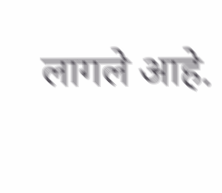लागले आहे.